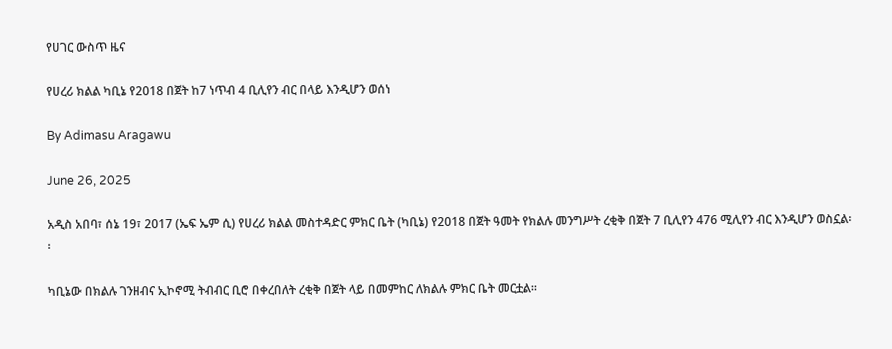የሀገር ውስጥ ዜና

የሀረሪ ክልል ካቢኔ የ2018 በጀት ከ7 ነጥብ 4 ቢሊየን ብር በላይ እንዲሆን ወሰነ

By Adimasu Aragawu

June 26, 2025

አዲስ አበባ፣ ሰኔ 19፣ 2017 (ኤፍ ኤም ሲ) የሀረሪ ክልል መስተዳድር ምክር ቤት (ካቢኔ) የ2018 በጀት ዓመት የክልሉ መንግሥት ረቂቅ በጀት 7 ቢሊየን 476 ሚሊየን ብር እንዲሆን ወስኗል፡፡

ካቢኔው በክልሉ ገንዘብና ኢኮኖሚ ትብብር ቢሮ በቀረበለት ረቂቅ በጀት ላይ በመምከር ለክልሉ ምክር ቤት መርቷል።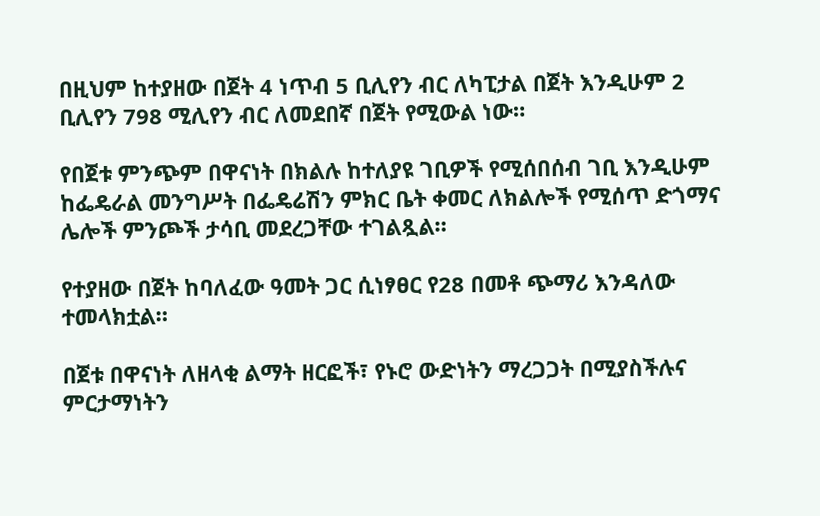በዚህም ከተያዘው በጀት 4 ነጥብ 5 ቢሊየን ብር ለካፒታል በጀት እንዲሁም 2 ቢሊየን 798 ሚሊየን ብር ለመደበኛ በጀት የሚውል ነው።

የበጀቱ ምንጭም በዋናነት በክልሉ ከተለያዩ ገቢዎች የሚሰበሰብ ገቢ እንዲሁም ከፌዴራል መንግሥት በፌዴሬሽን ምክር ቤት ቀመር ለክልሎች የሚሰጥ ድጎማና ሌሎች ምንጮች ታሳቢ መደረጋቸው ተገልጿል።

የተያዘው በጀት ከባለፈው ዓመት ጋር ሲነፃፀር የ28 በመቶ ጭማሪ እንዳለው ተመላክቷል።

በጀቱ በዋናነት ለዘላቂ ልማት ዘርፎች፣ የኑሮ ውድነትን ማረጋጋት በሚያስችሉና ምርታማነትን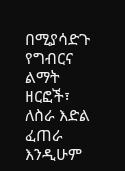በሚያሳድጉ የግብርና ልማት ዘርፎች፣ ለስራ እድል ፈጠራ እንዲሁም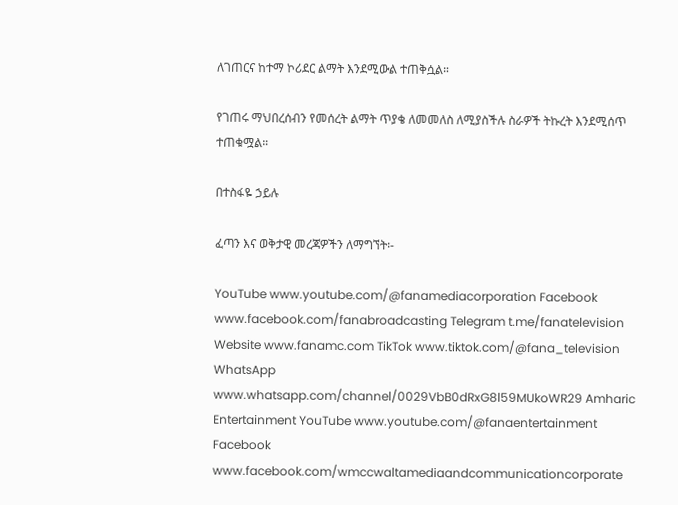ለገጠርና ከተማ ኮሪደር ልማት እንደሚውል ተጠቅሷል።

የገጠሩ ማህበረሰብን የመሰረት ልማት ጥያቄ ለመመለስ ለሚያስችሉ ስራዎች ትኩረት እንደሚሰጥ ተጠቁሟል።

በተስፋዬ ኃይሉ

ፈጣን እና ወቅታዊ መረጃዎችን ለማግኘት፡-

YouTube www.youtube.com/@fanamediacorporation Facebook www.facebook.com/fanabroadcasting Telegram t.me/fanatelevision Website www.fanamc.com TikTok www.tiktok.com/@fana_television WhatsApp www.whatsapp.com/channel/0029VbB0dRxG8l59MUkoWR29 Amharic Entertainment YouTube www.youtube.com/@fanaentertainment Facebook www.facebook.com/wmccwaltamediaandcommunicationcorporate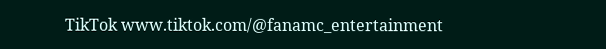TikTok www.tiktok.com/@fanamc_entertainment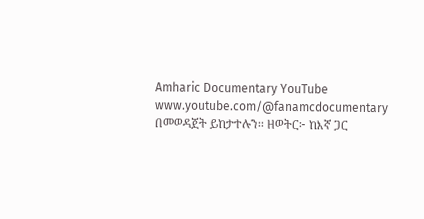Amharic Documentary YouTube www.youtube.com/@fanamcdocumentary በመወዳጀት ይከታተሉን፡፡ ዘወትር፦ ከእኛ ጋር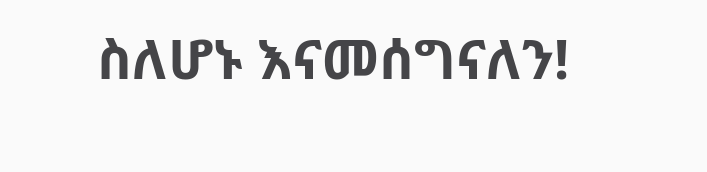ስለሆኑ እናመሰግናለን!